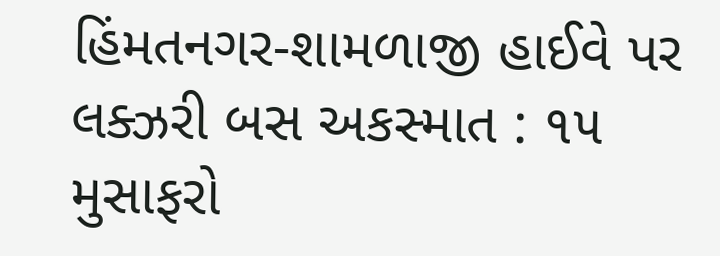હિંમતનગર-શામળાજી હાઈવે પર લક્ઝરી બસ અકસ્માત : ૧૫ મુસાફરો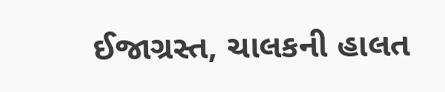ઈજાગ્રસ્ત, ચાલકની હાલત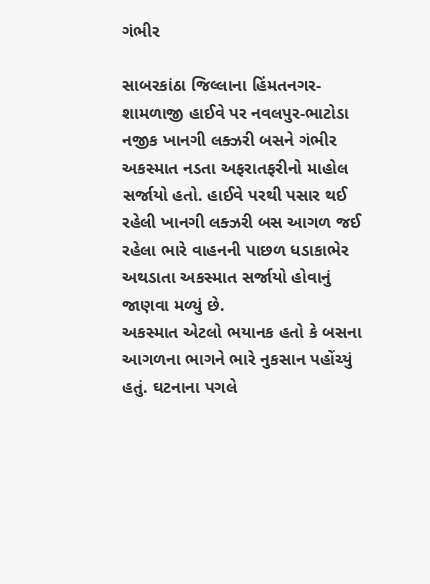ગંભીર

સાબરકાંઠા જિલ્લાના હિંમતનગર-શામળાજી હાઈવે પર નવલપુર-ભાટોડા નજીક ખાનગી લક્ઝરી બસને ગંભીર અકસ્માત નડતા અફરાતફરીનો માહોલ સર્જાયો હતો. હાઈવે પરથી પસાર થઈ રહેલી ખાનગી લક્ઝરી બસ આગળ જઈ રહેલા ભારે વાહનની પાછળ ધડાકાભેર અથડાતા અકસ્માત સર્જાયો હોવાનું જાણવા મળ્યું છે.
અકસ્માત એટલો ભયાનક હતો કે બસના આગળના ભાગને ભારે નુકસાન પહોંચ્યું હતું. ઘટનાના પગલે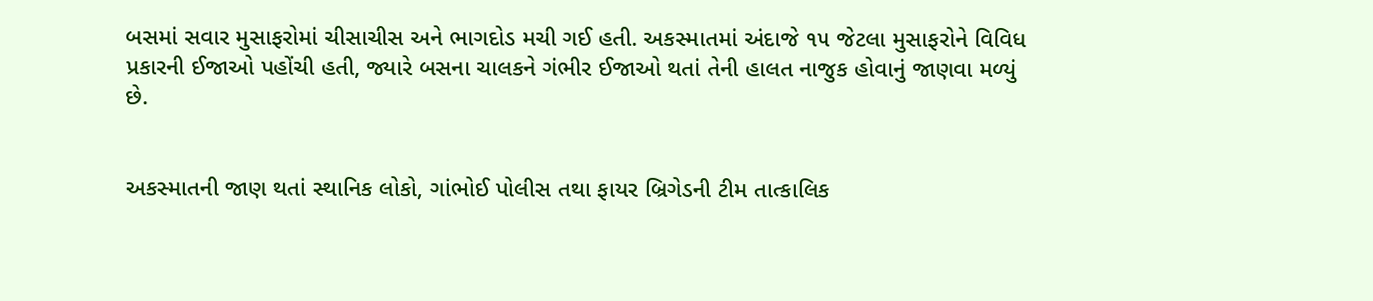બસમાં સવાર મુસાફરોમાં ચીસાચીસ અને ભાગદોડ મચી ગઈ હતી. અકસ્માતમાં અંદાજે ૧૫ જેટલા મુસાફરોને વિવિધ પ્રકારની ઈજાઓ પહોંચી હતી, જ્યારે બસના ચાલકને ગંભીર ઈજાઓ થતાં તેની હાલત નાજુક હોવાનું જાણવા મળ્યું છે.


અકસ્માતની જાણ થતાં સ્થાનિક લોકો, ગાંભોઈ પોલીસ તથા ફાયર બ્રિગેડની ટીમ તાત્કાલિક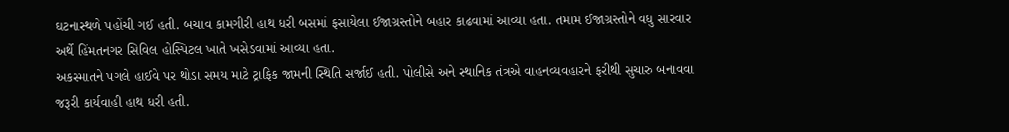ઘટનાસ્થળે પહોંચી ગઈ હતી. બચાવ કામગીરી હાથ ધરી બસમાં ફસાયેલા ઈજાગ્રસ્તોને બહાર કાઢવામાં આવ્યા હતા. તમામ ઈજાગ્રસ્તોને વધુ સારવાર અર્થે હિંમતનગર સિવિલ હોસ્પિટલ ખાતે ખસેડવામાં આવ્યા હતા.
અકસ્માતને પગલે હાઈવે પર થોડા સમય માટે ટ્રાફિક જામની સ્થિતિ સર્જાઈ હતી. પોલીસે અને સ્થાનિક તંત્રએ વાહનવ્યવહારને ફરીથી સુચારુ બનાવવા જરૂરી કાર્યવાહી હાથ ધરી હતી.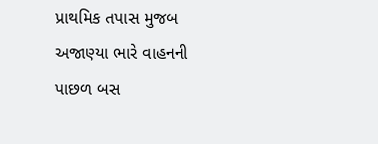પ્રાથમિક તપાસ મુજબ અજાણ્યા ભારે વાહનની પાછળ બસ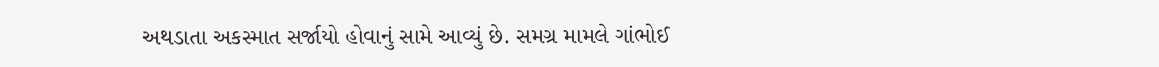અથડાતા અકસ્માત સર્જાયો હોવાનું સામે આવ્યું છે. સમગ્ર મામલે ગાંભોઈ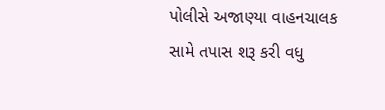પોલીસે અજાણ્યા વાહનચાલક સામે તપાસ શરૂ કરી વધુ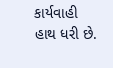કાર્યવાહી હાથ ધરી છે.